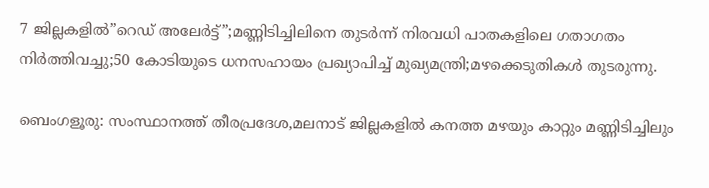7 ജില്ലകളില്‍”റെഡ് അലേര്‍ട്ട്”;മണ്ണിടിച്ചിലിനെ തുടര്‍ന്ന് നിരവധി പാതകളിലെ ഗതാഗതം നിര്‍ത്തിവച്ചു;50 കോടിയുടെ ധനസഹായം പ്രഖ്യാപിച്ച് മുഖ്യമന്ത്രി;മഴക്കെടുതികള്‍ തുടരുന്നു.

ബെംഗളൂരു: സംസ്ഥാനത്ത് തീരപ്രദേശ,മലനാട് ജില്ലകളില്‍ കനത്ത മഴയും കാറ്റും മണ്ണിടിച്ചിലും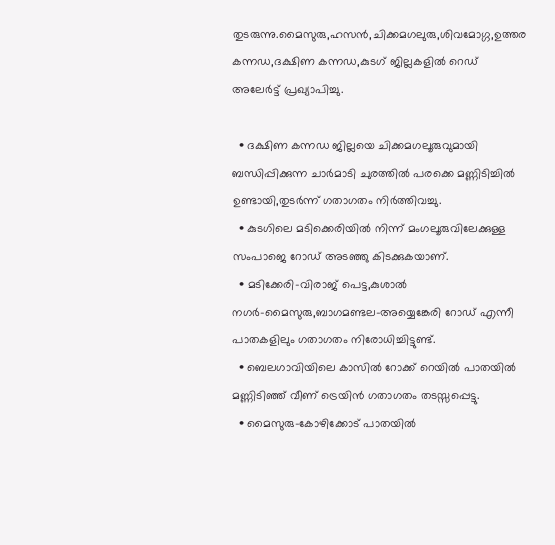തുടരുന്നു.മൈസുരു,ഹസന്‍,ചിക്കമഗലുരു,ശിവമോഗ്ഗ,ഉത്തര കന്നഡ,ദക്ഷിണ കന്നഡ,കുടഗ് ജില്ലകളില്‍ റെഡ് അലേര്‍ട്ട് പ്രഖ്യാപിച്ചു.

  • ദക്ഷിണ കന്നഡ ജില്ലയെ ചിക്കമഗലൂരുവുമായി ബന്ധിപ്പിക്കുന്ന ചാര്‍മാടി ചുരത്തില്‍ പരക്കെ മണ്ണിടിച്ചില്‍ ഉണ്ടായി,തുടര്‍ന്ന് ഗതാഗതം നിര്‍ത്തിവച്ചു.
  • കുടഗിലെ മടിക്കെരിയില്‍ നിന്ന് മംഗലൂരുവിലേക്കുള്ള സംപാജെ റോഡ്‌ അടഞ്ഞു കിടക്കുകയാണ്.
  • മടിക്കേരി-വിരാജ് പെട്ട,കുശാല്‍ നഗര്‍-മൈസുരു,ബാഗമണ്ടല-അയ്യെങ്കേരി റോഡ്‌ എന്നീ പാതകളിലും ഗതാഗതം നിരോധിച്ചിട്ടുണ്ട്.
  • ബെലഗാവിയിലെ കാസില്‍ റോക്ക് റെയില്‍ പാതയില്‍ മണ്ണിടിഞ്ഞ് വീണ് ട്രെയിന്‍ ഗതാഗതം തടസ്സപ്പെട്ടു.
  • മൈസുരു-കോഴിക്കോട് പാതയില്‍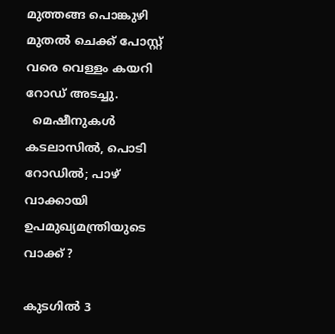മുത്തങ്ങ പൊങ്കുഴി മുതല്‍ ചെക്ക്‌ പോസ്റ്റ്‌ വരെ വെള്ളം കയറി റോഡ്‌ അടച്ചു.
  മെഷീനുകൾ കടലാസിൽ, പൊടി റോഡിൽ; പാഴ് വാക്കായി ഉപമുഖ്യമന്ത്രിയുടെ വാക്ക് ?

കുടഗില്‍ 3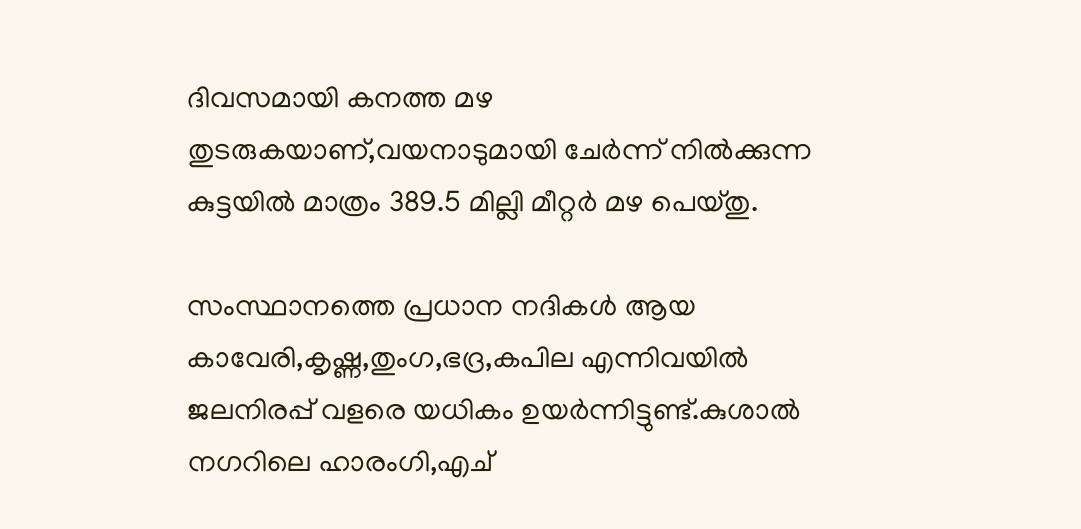ദിവസമായി കനത്ത മഴ തുടരുകയാണ്,വയനാടുമായി ചേര്‍ന്ന് നില്‍ക്കുന്ന കുട്ടയില്‍ മാത്രം 389.5 മില്ലി മീറ്റര്‍ മഴ പെയ്തു.

സംസ്ഥാനത്തെ പ്രധാന നദികള്‍ ആയ കാവേരി,കൃഷ്ണ,തുംഗ,ഭദ്ര,കപില എന്നിവയില്‍ ജലനിരപ്പ്‌ വളരെ യധികം ഉയര്‍ന്നിട്ടുണ്ട്.കുശാല്‍ നഗറിലെ ഹാരംഗി,എച്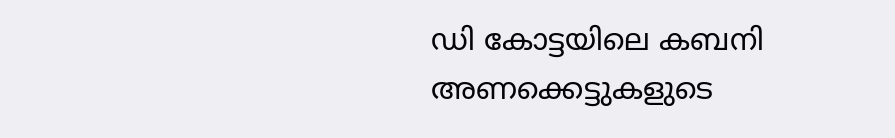ഡി കോട്ടയിലെ കബനി അണക്കെട്ടുകളുടെ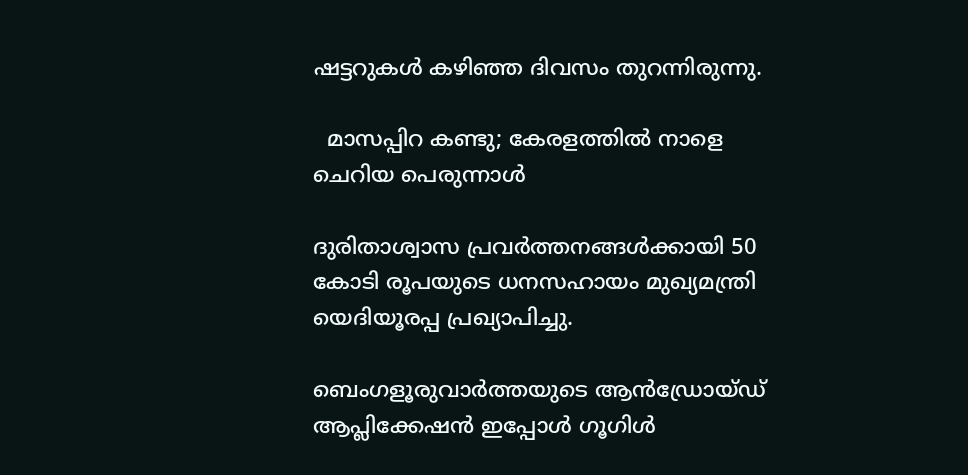ഷട്ടറുകള്‍ കഴിഞ്ഞ ദിവസം തുറന്നിരുന്നു.

  മാസപ്പിറ കണ്ടു; കേരളത്തിൽ നാളെ ചെറിയ പെരുന്നാൾ

ദുരിതാശ്വാസ പ്രവര്‍ത്തനങ്ങള്‍ക്കായി 50 കോടി രൂപയുടെ ധനസഹായം മുഖ്യമന്ത്രി യെദിയൂരപ്പ പ്രഖ്യാപിച്ചു.

ബെംഗളൂരുവാർത്തയുടെ ആൻഡ്രോയ്ഡ് ആപ്ലിക്കേഷൻ ഇപ്പോൾ ഗൂഗിൾ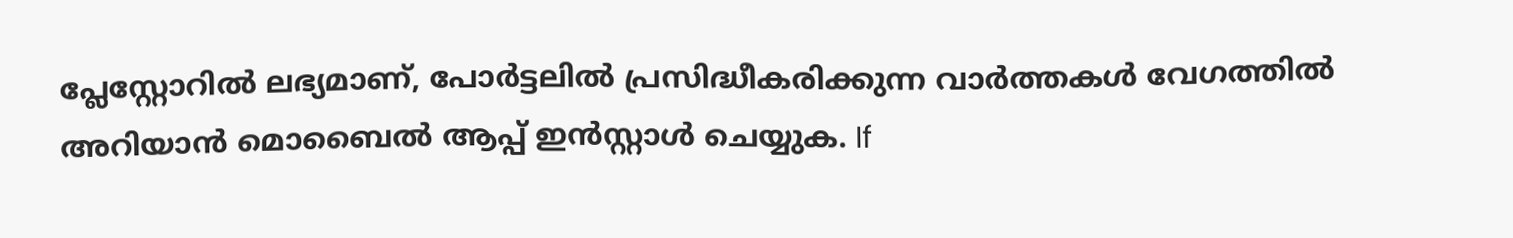പ്ലേസ്റ്റോറിൽ ലഭ്യമാണ്, പോർട്ടലിൽ പ്രസിദ്ധീകരിക്കുന്ന വാർത്തകൾ വേഗത്തിൽ അറിയാൻ മൊബൈൽ ആപ്പ് ഇൻസ്റ്റാൾ ചെയ്യുക. If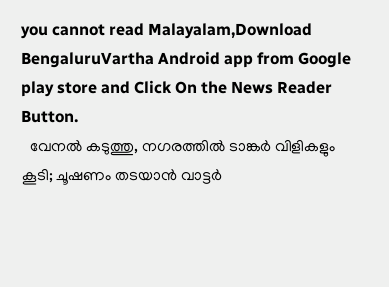you cannot read Malayalam,Download BengaluruVartha Android app from Google play store and Click On the News Reader Button.
  വേനൽ കടുത്തു, നഗരത്തിൽ ടാങ്കർ വിളികളും കൂടി; ചൂഷണം തടയാൻ വാട്ടർ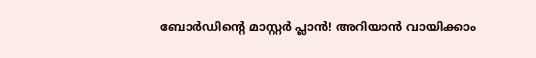ബോർഡിന്റെ മാസ്റ്റർ പ്ലാൻ! അറിയാൻ വായിക്കാം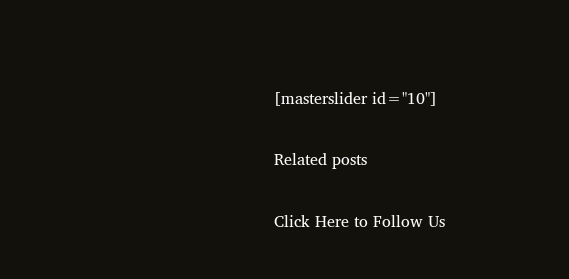[masterslider id="10"]

Related posts

Click Here to Follow Us